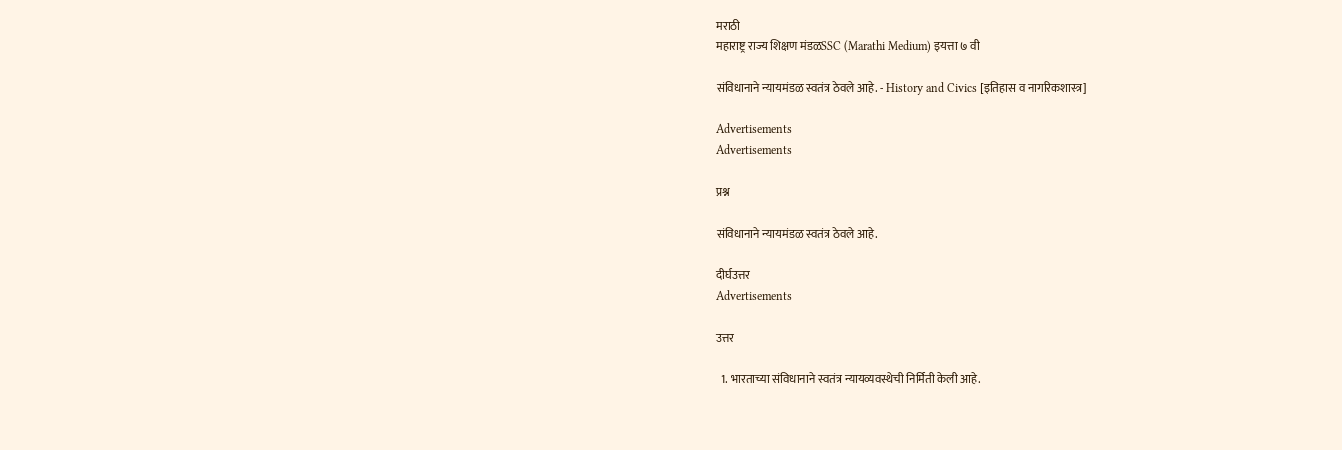मराठी
महाराष्ट्र राज्य शिक्षण मंडळSSC (Marathi Medium) इयत्ता ७ वी

संविधानाने न्यायमंडळ स्वतंत्र ठेवले आहे. - History and Civics [इतिहास व नागरिकशास्त्र]

Advertisements
Advertisements

प्रश्न

संविधानाने न्यायमंडळ स्वतंत्र ठेवले आहे.

दीर्घउत्तर
Advertisements

उत्तर

  1. भारताच्या संविधानाने स्वतंत्र न्यायव्यवस्थेची निर्मिती केली आहे.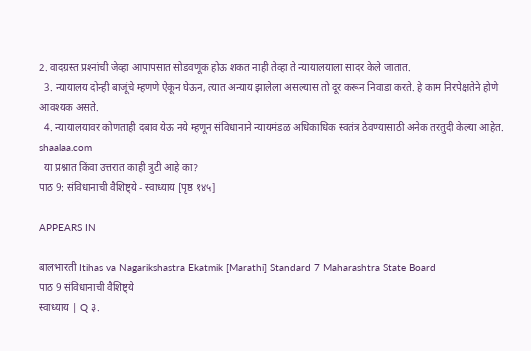2. वादग्रस्त प्रश्‍नांची जेव्हा आपापसात सोडवणूक होऊ शकत नाही तेव्हा ते न्यायालयाला सादर केले जातात.
  3. न्यायालय दोन्ही बाजूंचे म्हणणे ऐकून घेऊन, त्यात अन्याय झालेला असल्यास तो दूर करून निवाडा करते. हे काम निरपेक्षतेने होणे आवश्यक असते.
  4. न्यायालयावर कोणताही दबाव येऊ नये म्हणून संविधानाने न्यायमंडळ अधिकाधिक स्वतंत्र ठेवण्यासाठी अनेक तरतुदी केल्या आहेत.
shaalaa.com
  या प्रश्नात किंवा उत्तरात काही त्रुटी आहे का?
पाठ 9: संविधानाची वैशिष्ट्ये - स्वाध्याय [पृष्ठ १४५]

APPEARS IN

बालभारती Itihas va Nagarikshastra Ekatmik [Marathi] Standard 7 Maharashtra State Board
पाठ 9 संविधानाची वैशिष्ट्ये
स्वाध्याय | Q ३.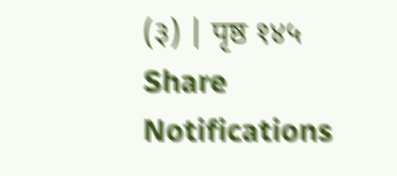(३) | पृष्ठ १४५
Share
Notifications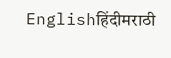Englishहिंदीमराठी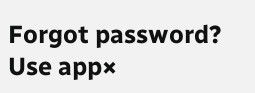Forgot password?
Use app×